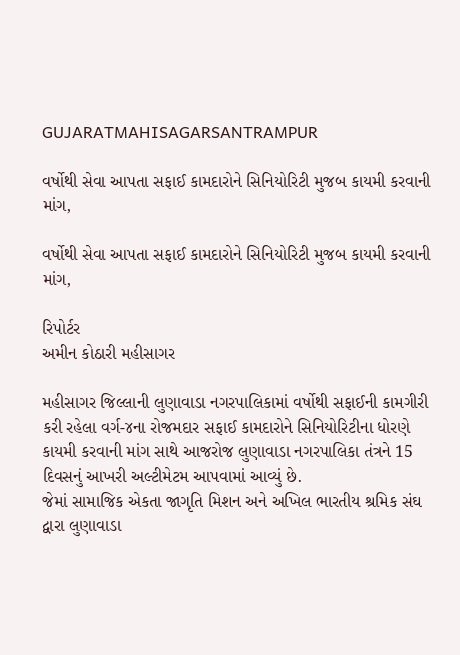GUJARATMAHISAGARSANTRAMPUR

વર્ષોથી સેવા આપતા સફાઈ કામદારોને સિનિયોરિટી મુજબ કાયમી કરવાની માંગ,

વર્ષોથી સેવા આપતા સફાઈ કામદારોને સિનિયોરિટી મુજબ કાયમી કરવાની માંગ,

રિપોર્ટર
અમીન કોઠારી મહીસાગર

મહીસાગર જિલ્લાની લુણાવાડા નગરપાલિકામાં વર્ષોથી સફાઈની કામગીરી કરી રહેલા વર્ગ-૪ના રોજમદાર સફાઈ કામદારોને સિનિયોરિટીના ધોરણે કાયમી કરવાની માંગ સાથે આજરોજ લુણાવાડા નગરપાલિકા તંત્રને 15 દિવસનું આખરી અલ્ટીમેટમ આપવામાં આવ્યું છે.
જેમાં સામાજિક એકતા જાગૃતિ મિશન અને અખિલ ભારતીય શ્રમિક સંઘ દ્વારા લુણાવાડા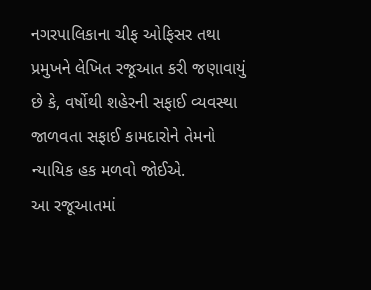નગરપાલિકાના ચીફ ઓફિસર તથા પ્રમુખને લેખિત રજૂઆત કરી જણાવાયું છે કે, વર્ષોથી શહેરની સફાઈ વ્યવસ્થા જાળવતા સફાઈ કામદારોને તેમનો ન્યાયિક હક મળવો જોઈએ.
આ રજૂઆતમાં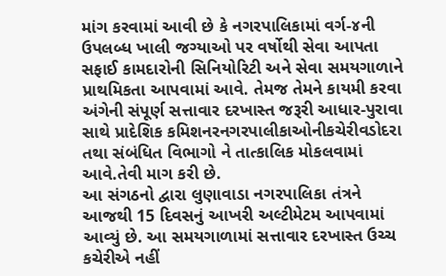માંગ કરવામાં આવી છે કે નગરપાલિકામાં વર્ગ-૪ની ઉપલબ્ધ ખાલી જગ્યાઓ પર વર્ષોથી સેવા આપતા સફાઈ કામદારોની સિનિયોરિટી અને સેવા સમયગાળાને પ્રાથમિકતા આપવામાં આવે. તેમજ તેમને કાયમી કરવા અંગેની સંપૂર્ણ સત્તાવાર દરખાસ્ત જરૂરી આધાર-પુરાવા સાથે પ્રાદેશિક કમિશનરનગરપાલીકાઓનીકચેરીવડોદરા તથા સંબંધિત વિભાગો ને તાત્કાલિક મોકલવામાં આવે.તેવી માગ કરી છે.
આ સંગઠનો દ્વારા લુણાવાડા નગરપાલિકા તંત્રને આજથી 15 દિવસનું આખરી અલ્ટીમેટમ આપવામાં આવ્યું છે. આ સમયગાળામાં સત્તાવાર દરખાસ્ત ઉચ્ચ કચેરીએ નહીં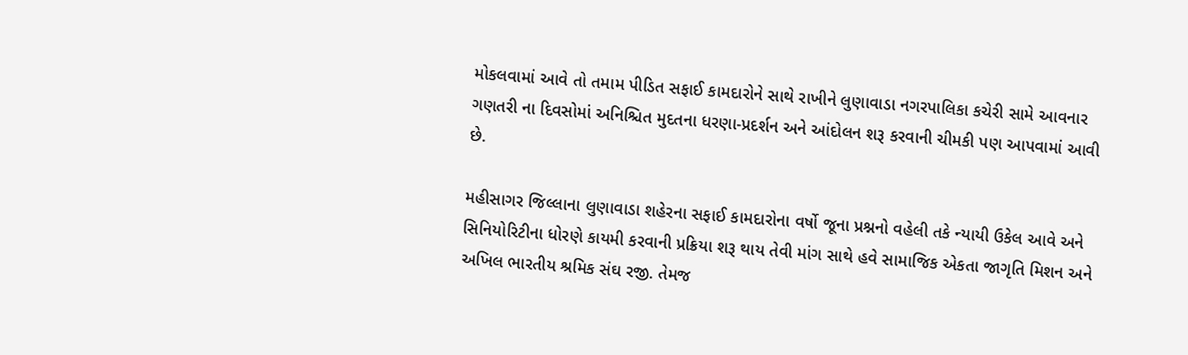મોકલવામાં આવે તો તમામ પીડિત સફાઈ કામદારોને સાથે રાખીને લુણાવાડા નગરપાલિકા કચેરી સામે આવનાર ગણતરી ના દિવસોમાં અનિશ્ચિત મુદતના ધરણા-પ્રદર્શન અને આંદોલન શરૂ કરવાની ચીમકી પણ આપવામાં આવી છે.

મહીસાગર જિલ્લાના લુણાવાડા શહેરના સફાઈ કામદારોના વર્ષો જૂના પ્રશ્નનો વહેલી તકે ન્યાયી ઉકેલ આવે અને સિનિયોરિટીના ધોરણે કાયમી કરવાની પ્રક્રિયા શરૂ થાય તેવી માંગ સાથે હવે સામાજિક એકતા જાગૃતિ મિશન અને અખિલ ભારતીય શ્રમિક સંઘ રજી. તેમજ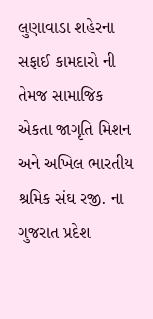લુણાવાડા શહેરના સફાઈ કામદારો ની તેમજ સામાજિક એકતા જાગૃતિ મિશન અને અખિલ ભારતીય શ્રમિક સંઘ રજી. ના ગુજરાત પ્રદેશ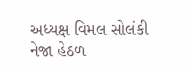અધ્યક્ષ વિમલ સોલંકી નેજા હેઠળ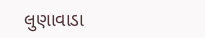લુણાવાડા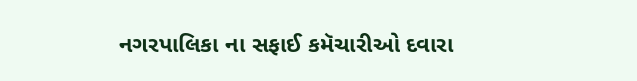નગરપાલિકા ના સફાઈ કમૅચારીઓ દવારા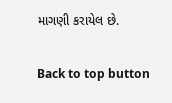માગણી કરાયેલ છે.

Back to top button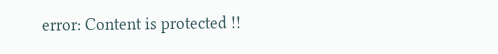error: Content is protected !!